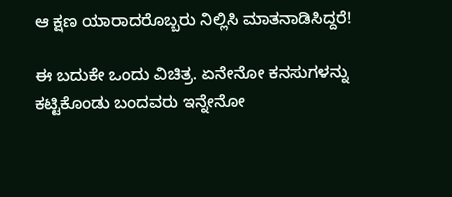ಆ ಕ್ಷಣ ಯಾರಾದರೊಬ್ಬರು ನಿಲ್ಲಿಸಿ ಮಾತನಾಡಿಸಿದ್ದರೆ!

ಈ ಬದುಕೇ ಒಂದು ವಿಚಿತ್ರ. ಏನೇನೋ ಕನಸುಗಳನ್ನು ಕಟ್ಟಿಕೊಂಡು ಬಂದವರು ಇನ್ನೇನೋ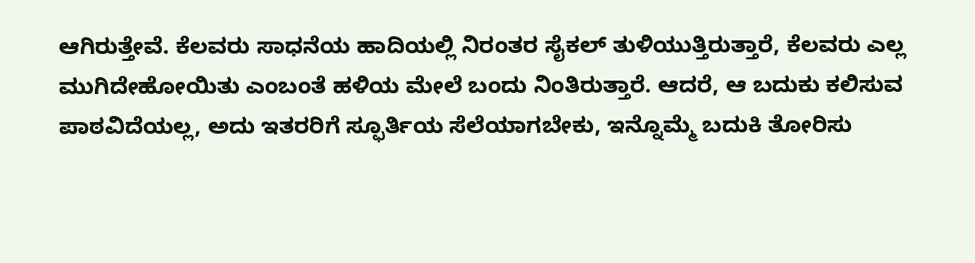ಆಗಿರುತ್ತೇವೆ. ಕೆಲವರು ಸಾಧನೆಯ ಹಾದಿಯಲ್ಲಿ ನಿರಂತರ ಸೈಕಲ್ ತುಳಿಯುತ್ತಿರುತ್ತಾರೆ, ಕೆಲವರು ಎಲ್ಲ ಮುಗಿದೇಹೋಯಿತು ಎಂಬಂತೆ ಹಳಿಯ ಮೇಲೆ ಬಂದು ನಿಂತಿರುತ್ತಾರೆ. ಆದರೆ, ಆ ಬದುಕು ಕಲಿಸುವ ಪಾಠವಿದೆಯಲ್ಲ, ಅದು ಇತರರಿಗೆ ಸ್ಫೂರ್ತಿಯ ಸೆಲೆಯಾಗಬೇಕು, ಇನ್ನೊಮ್ಮೆ ಬದುಕಿ ತೋರಿಸು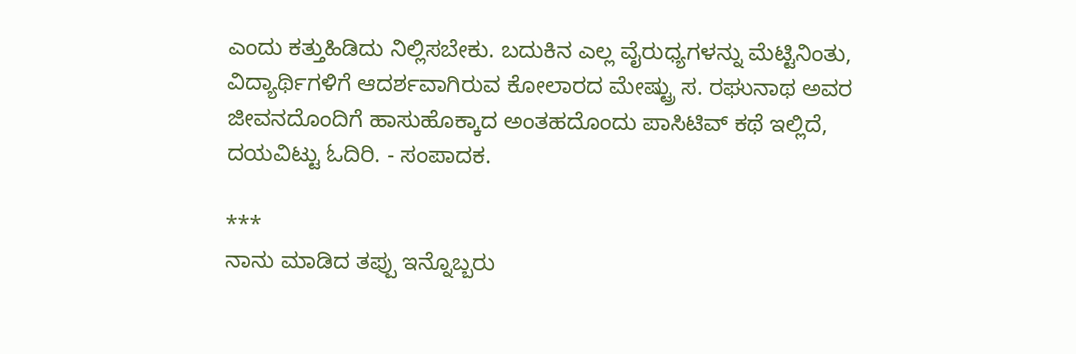ಎಂದು ಕತ್ತುಹಿಡಿದು ನಿಲ್ಲಿಸಬೇಕು. ಬದುಕಿನ ಎಲ್ಲ ವೈರುಧ್ಯಗಳನ್ನು ಮೆಟ್ಟಿನಿಂತು, ವಿದ್ಯಾರ್ಥಿಗಳಿಗೆ ಆದರ್ಶವಾಗಿರುವ ಕೋಲಾರದ ಮೇಷ್ಟ್ರು ಸ. ರಘುನಾಥ ಅವರ ಜೀವನದೊಂದಿಗೆ ಹಾಸುಹೊಕ್ಕಾದ ಅಂತಹದೊಂದು ಪಾಸಿಟಿವ್ ಕಥೆ ಇಲ್ಲಿದೆ, ದಯವಿಟ್ಟು ಓದಿರಿ. - ಸಂಪಾದಕ.

***
ನಾನು ಮಾಡಿದ ತಪ್ಪು ಇನ್ನೊಬ್ಬರು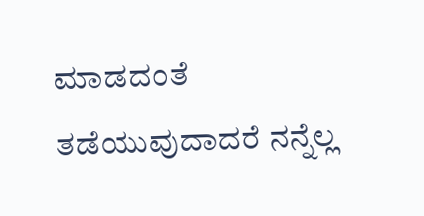ಮಾಡದಂತೆ ತಡೆಯುವುದಾದರೆ ನನ್ನೆಲ್ಲ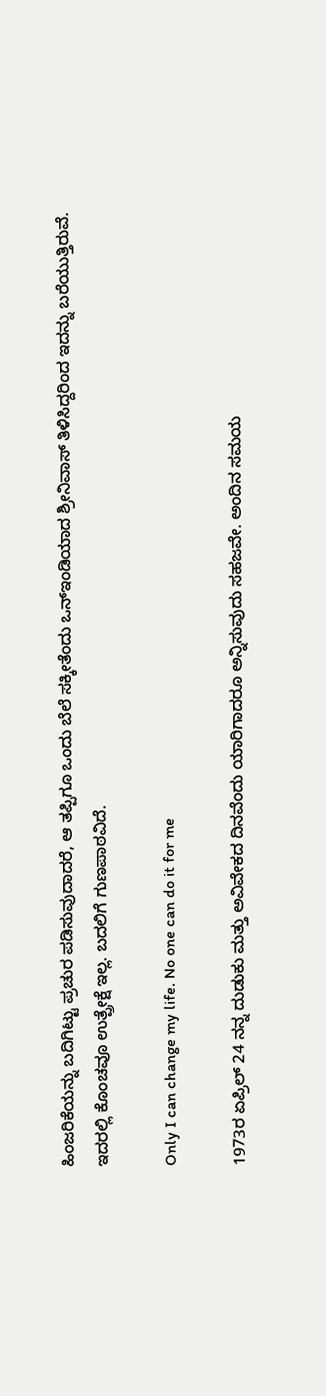ಹಿಂಜರಿಕೆಯನ್ನು ಬದಿಗಿಟ್ಟು ಪ್ರಚುರ ಪಡಿಸುವುದಾದರೆ, ಆ ತಪ್ಪಿಗೂ ಒಂದು ಬೆಲೆ ಸಕ್ಕೀತೆಂದು ಒನ್ಇಂಡಿಯಾದ ಶ್ರೀನಿವಾಸ್ ತಿಳಿಸಿದ್ದರಿಂದ ಇದನ್ನು ಬರೆಯುತ್ತಿರುವೆ. ಇದರಲ್ಲಿ ಕೊಂಚವೂ ಉತ್ಪ್ರೇಕ್ಷೆ ಇಲ್ಲ. ಬದಲಿಗೆ ಗುಣಪಾಠವಿದೆ.

Only I can change my life. No one can do it for me

1973ರ ಏಪ್ರಿಲ್ 24 ನನ್ನ ದುಡುಕು ಮತ್ತು ಅವಿವೇಕದ ದಿನವೆಂದು ಯಾರಿಗಾದರೂ ಅನ್ನಿಸುವುದು ಸಹಜವೇ. ಅಂದಿನ ಸಮಯ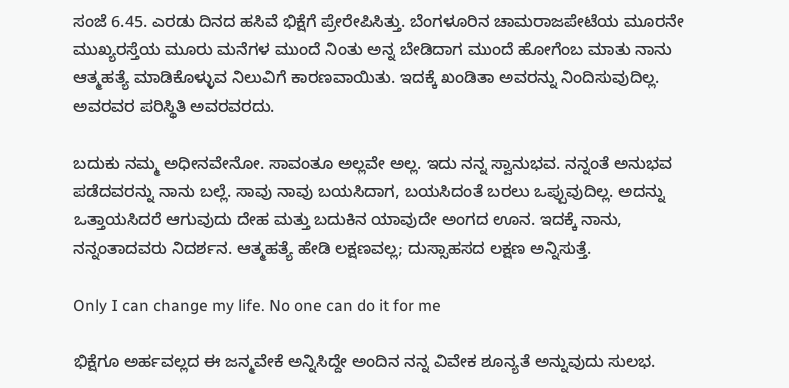ಸಂಜೆ 6.45. ಎರಡು ದಿನದ ಹಸಿವೆ ಭಿಕ್ಷೆಗೆ ಪ್ರೇರೇಪಿಸಿತ್ತು. ಬೆಂಗಳೂರಿನ ಚಾಮರಾಜಪೇಟೆಯ ಮೂರನೇ ಮುಖ್ಯರಸ್ತೆಯ ಮೂರು ಮನೆಗಳ ಮುಂದೆ ನಿಂತು ಅನ್ನ ಬೇಡಿದಾಗ ಮುಂದೆ ಹೋಗೆಂಬ ಮಾತು ನಾನು ಆತ್ಮಹತ್ಯೆ ಮಾಡಿಕೊಳ್ಳುವ ನಿಲುವಿಗೆ ಕಾರಣವಾಯಿತು. ಇದಕ್ಕೆ ಖಂಡಿತಾ ಅವರನ್ನು ನಿಂದಿಸುವುದಿಲ್ಲ. ಅವರವರ ಪರಿಸ್ಥಿತಿ ಅವರವರದು.

ಬದುಕು ನಮ್ಮ ಅಧೀನವೇನೋ. ಸಾವಂತೂ ಅಲ್ಲವೇ ಅಲ್ಲ. ಇದು ನನ್ನ ಸ್ವಾನುಭವ. ನನ್ನಂತೆ ಅನುಭವ ಪಡೆದವರನ್ನು ನಾನು ಬಲ್ಲೆ. ಸಾವು ನಾವು ಬಯಸಿದಾಗ, ಬಯಸಿದಂತೆ ಬರಲು ಒಪ್ಪುವುದಿಲ್ಲ. ಅದನ್ನು ಒತ್ತಾಯಸಿದರೆ ಆಗುವುದು ದೇಹ ಮತ್ತು ಬದುಕಿನ ಯಾವುದೇ ಅಂಗದ ಊನ. ಇದಕ್ಕೆ ನಾನು, ನನ್ನಂತಾದವರು ನಿದರ್ಶನ. ಆತ್ಮಹತ್ಯೆ ಹೇಡಿ ಲಕ್ಷಣವಲ್ಲ; ದುಸ್ಸಾಹಸದ ಲಕ್ಷಣ ಅನ್ನಿಸುತ್ತೆ.

Only I can change my life. No one can do it for me

ಭಿಕ್ಷೆಗೂ ಅರ್ಹವಲ್ಲದ ಈ ಜನ್ಮವೇಕೆ ಅನ್ನಿಸಿದ್ದೇ ಅಂದಿನ ನನ್ನ ವಿವೇಕ ಶೂನ್ಯತೆ ಅನ್ನುವುದು ಸುಲಭ.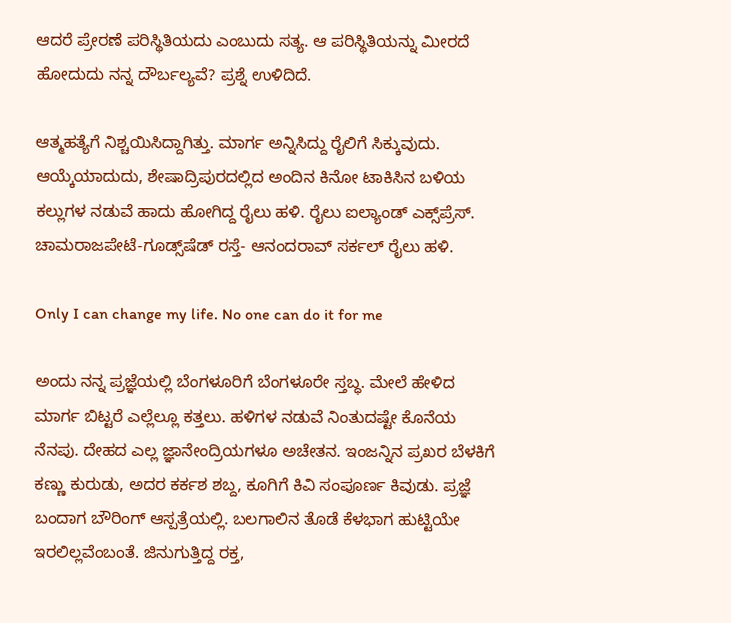ಆದರೆ ಪ್ರೇರಣೆ ಪರಿಸ್ಥಿತಿಯದು ಎಂಬುದು ಸತ್ಯ. ಆ ಪರಿಸ್ಥಿತಿಯನ್ನು ಮೀರದೆ ಹೋದುದು ನನ್ನ ದೌರ್ಬಲ್ಯವೆ? ಪ್ರಶ್ನೆ ಉಳಿದಿದೆ.

ಆತ್ಮಹತ್ಯೆಗೆ ನಿಶ್ಚಯಿಸಿದ್ದಾಗಿತ್ತು. ಮಾರ್ಗ ಅನ್ನಿಸಿದ್ದು ರೈಲಿಗೆ ಸಿಕ್ಕುವುದು. ಆಯ್ಕೆಯಾದುದು, ಶೇಷಾದ್ರಿಪುರದಲ್ಲಿದ ಅಂದಿನ ಕಿನೋ ಟಾಕಿಸಿನ ಬಳಿಯ ಕಲ್ಲುಗಳ ನಡುವೆ ಹಾದು ಹೋಗಿದ್ದ ರೈಲು ಹಳಿ. ರೈಲು ಐಲ್ಯಾಂಡ್ ಎಕ್ಸ್‌ಪ್ರೆಸ್. ಚಾಮರಾಜಪೇಟೆ-ಗೂಡ್ಸ್‌ಷೆಡ್ ರಸ್ತೆ- ಆನಂದರಾವ್ ಸರ್ಕಲ್ ರೈಲು ಹಳಿ.

Only I can change my life. No one can do it for me

ಅಂದು ನನ್ನ ಪ್ರಜ್ಞೆಯಲ್ಲಿ ಬೆಂಗಳೂರಿಗೆ ಬೆಂಗಳೂರೇ ಸ್ತಬ್ಧ. ಮೇಲೆ ಹೇಳಿದ ಮಾರ್ಗ ಬಿಟ್ಟರೆ ಎಲ್ಲೆಲ್ಲೂ ಕತ್ತಲು. ಹಳಿಗಳ ನಡುವೆ ನಿಂತುದಷ್ಟೇ ಕೊನೆಯ ನೆನಪು. ದೇಹದ ಎಲ್ಲ ಜ್ಞಾನೇಂದ್ರಿಯಗಳೂ ಅಚೇತನ. ಇಂಜನ್ನಿನ ಪ್ರಖರ ಬೆಳಕಿಗೆ ಕಣ್ಣು ಕುರುಡು, ಅದರ ಕರ್ಕಶ ಶಬ್ದ, ಕೂಗಿಗೆ ಕಿವಿ ಸಂಪೂರ್ಣ ಕಿವುಡು. ಪ್ರಜ್ಞೆ ಬಂದಾಗ ಬೌರಿಂಗ್ ಆಸ್ಪತ್ರೆಯಲ್ಲಿ. ಬಲಗಾಲಿನ ತೊಡೆ ಕೆಳಭಾಗ ಹುಟ್ಟಿಯೇ ಇರಲಿಲ್ಲವೆಂಬಂತೆ. ಜಿನುಗುತ್ತಿದ್ದ ರಕ್ತ,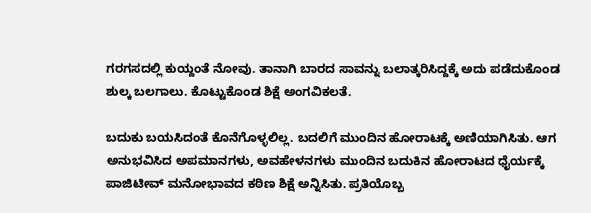ಗರಗಸದಲ್ಲಿ ಕುಯ್ದಂತೆ ನೋವು. ತಾನಾಗಿ ಬಾರದ ಸಾವನ್ನು ಬಲಾತ್ಕರಿಸಿದ್ದಕ್ಕೆ ಅದು ಪಡೆದುಕೊಂಡ ಶುಲ್ಕ ಬಲಗಾಲು. ಕೊಟ್ಟುಕೊಂಡ ಶಿಕ್ಷೆ ಅಂಗವಿಕಲತೆ.

ಬದುಕು ಬಯಸಿದಂತೆ ಕೊನೆಗೊಳ್ಳಲಿಲ್ಲ. ಬದಲಿಗೆ ಮುಂದಿನ ಹೋರಾಟಕ್ಕೆ ಅಣಿಯಾಗಿಸಿತು. ಆಗ ಅನುಭವಿಸಿದ ಅಪಮಾನಗಳು, ಅವಹೇಳನಗಳು ಮುಂದಿನ ಬದುಕಿನ ಹೋರಾಟದ ಧೈರ್ಯಕ್ಕೆ ಪಾಜಿಟೀವ್ ಮನೋಭಾವದ ಕಠಿಣ ಶಿಕ್ಷೆ ಅನ್ನಿಸಿತು. ಪ್ರತಿಯೊಬ್ಬ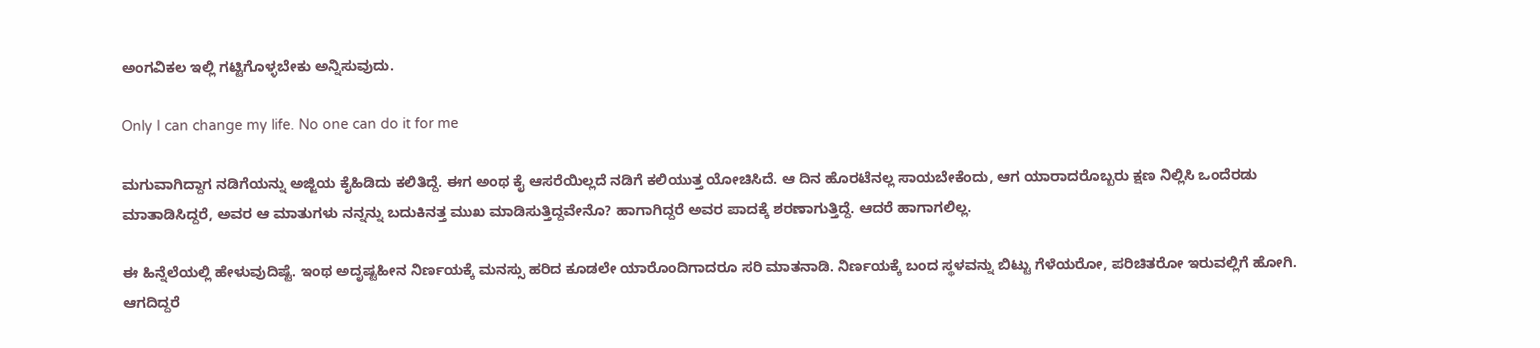ಅಂಗವಿಕಲ ಇಲ್ಲಿ ಗಟ್ಟಿಗೊಳ್ಳಬೇಕು ಅನ್ನಿಸುವುದು.

Only I can change my life. No one can do it for me

ಮಗುವಾಗಿದ್ದಾಗ ನಡಿಗೆಯನ್ನು ಅಜ್ಜಿಯ ಕೈಹಿಡಿದು ಕಲಿತಿದ್ದೆ. ಈಗ ಅಂಥ ಕೈ ಆಸರೆಯಿಲ್ಲದೆ ನಡಿಗೆ ಕಲಿಯುತ್ತ ಯೋಚಿಸಿದೆ. ಆ ದಿನ ಹೊರಟೆನಲ್ಲ ಸಾಯಬೇಕೆಂದು, ಆಗ ಯಾರಾದರೊಬ್ಬರು ಕ್ಷಣ ನಿಲ್ಲಿಸಿ ಒಂದೆರಡು ಮಾತಾಡಿಸಿದ್ದರೆ, ಅವರ ಆ ಮಾತುಗಳು ನನ್ನನ್ನು ಬದುಕಿನತ್ತ ಮುಖ ಮಾಡಿಸುತ್ತಿದ್ದವೇನೊ? ಹಾಗಾಗಿದ್ದರೆ ಅವರ ಪಾದಕ್ಕೆ ಶರಣಾಗುತ್ತಿದ್ದೆ. ಆದರೆ ಹಾಗಾಗಲಿಲ್ಲ.

ಈ ಹಿನ್ನೆಲೆಯಲ್ಲಿ ಹೇಳುವುದಿಷ್ಟೆ. ಇಂಥ ಅದೃಷ್ಟಹೀನ ನಿರ್ಣಯಕ್ಕೆ ಮನಸ್ಸು ಹರಿದ ಕೂಡಲೇ ಯಾರೊಂದಿಗಾದರೂ ಸರಿ ಮಾತನಾಡಿ. ನಿರ್ಣಯಕ್ಕೆ ಬಂದ ಸ್ಥಳವನ್ನು ಬಿಟ್ಟು ಗೆಳೆಯರೋ, ಪರಿಚಿತರೋ ಇರುವಲ್ಲಿಗೆ ಹೋಗಿ. ಆಗದಿದ್ದರೆ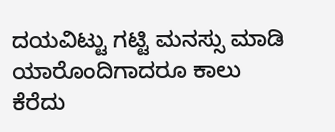ದಯವಿಟ್ಟು ಗಟ್ಟಿ ಮನಸ್ಸು ಮಾಡಿ ಯಾರೊಂದಿಗಾದರೂ ಕಾಲು ಕೆರೆದು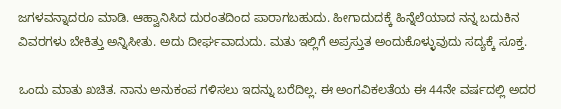ಜಗಳವನ್ನಾದರೂ ಮಾಡಿ. ಆಹ್ವಾನಿಸಿದ ದುರಂತದಿಂದ ಪಾರಾಗಬಹುದು. ಹೀಗಾದುದಕ್ಕೆ ಹಿನ್ನೆಲೆಯಾದ ನನ್ನ ಬದುಕಿನ ವಿವರಗಳು ಬೇಕಿತ್ತು ಅನ್ನಿಸೀತು. ಅದು ದೀರ್ಘವಾದುದು. ಮತು ಇಲ್ಲಿಗೆ ಅಪ್ರಸ್ತುತ ಅಂದುಕೊಳ್ಳುವುದು ಸದ್ಯಕ್ಕೆ ಸೂಕ್ತ.

ಒಂದು ಮಾತು ಖಚಿತ. ನಾನು ಅನುಕಂಪ ಗಳಿಸಲು ಇದನ್ನು ಬರೆದಿಲ್ಲ. ಈ ಅಂಗವಿಕಲತೆಯ ಈ 44ನೇ ವರ್ಷದಲ್ಲಿ ಅದರ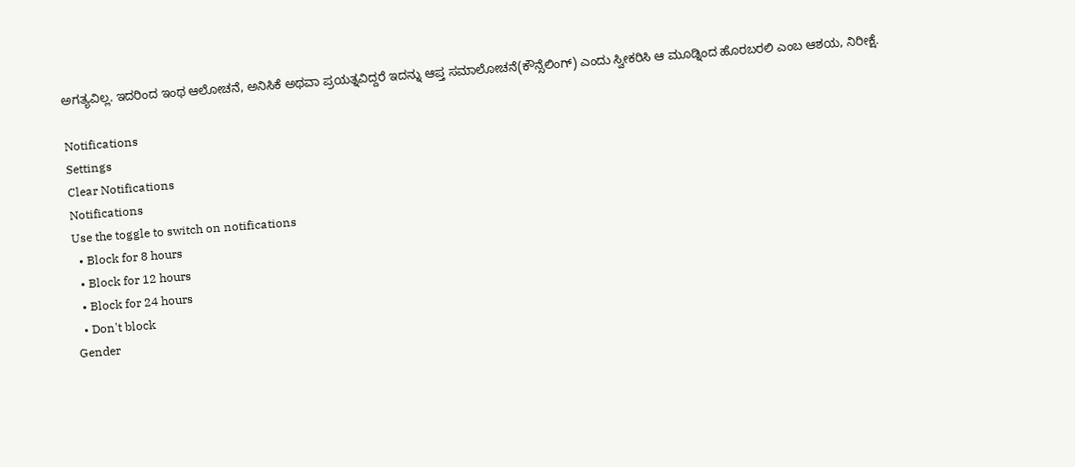ಅಗತ್ಯವಿಲ್ಲ. ಇದರಿಂದ ಇಂಥ ಆಲೋಚನೆ, ಅನಿಸಿಕೆ ಅಥವಾ ಪ್ರಯತ್ನವಿದ್ದರೆ ಇದನ್ನು ಆಪ್ತ ಸಮಾಲೋಚನೆ(ಕೌನ್ಸೆಲಿಂಗ್) ಎಂದು ಸ್ವೀಕರಿಸಿ ಆ ಮೂಡ್ನಿಂದ ಹೊರಬರಲಿ ಎಂಬ ಆಶಯ, ನಿರೀಕ್ಷೆ.

Notifications
Settings
Clear Notifications
Notifications
Use the toggle to switch on notifications
  • Block for 8 hours
  • Block for 12 hours
  • Block for 24 hours
  • Don't block
Gender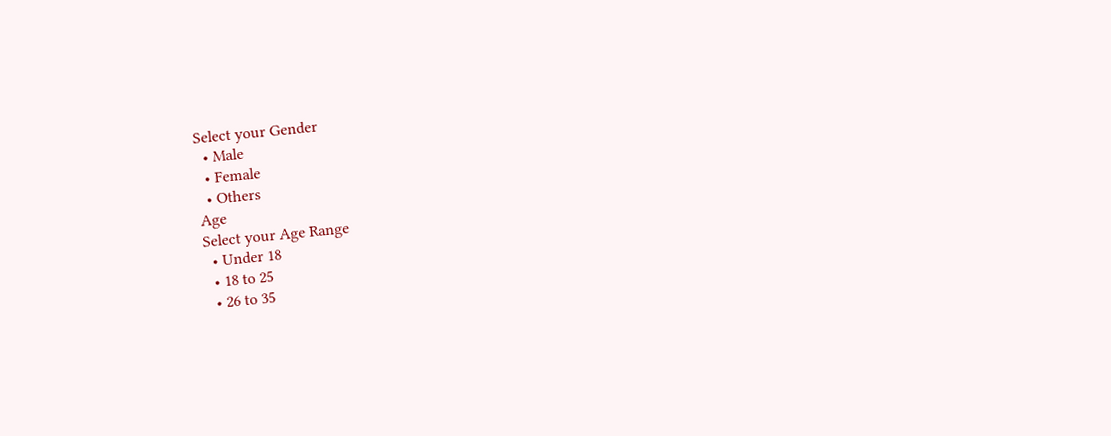Select your Gender
  • Male
  • Female
  • Others
Age
Select your Age Range
  • Under 18
  • 18 to 25
  • 26 to 35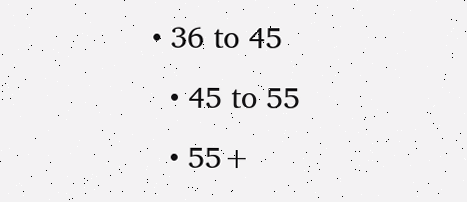• 36 to 45
  • 45 to 55
  • 55+